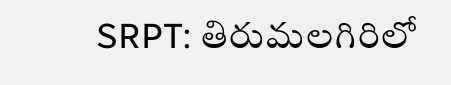SRPT: తిరుమలగిరిలో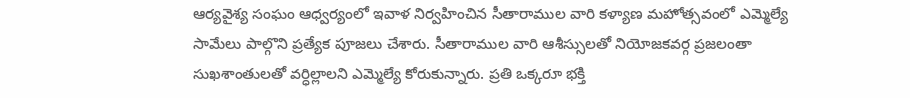ఆర్యవైశ్య సంఘం ఆధ్వర్యంలో ఇవాళ నిర్వహించిన సీతారాముల వారి కళ్యాణ మహోత్సవంలో ఎమ్మెల్యే సామేలు పాల్గొని ప్రత్యేక పూజలు చేశారు. సీతారాముల వారి ఆశీస్సులతో నియోజకవర్గ ప్రజలంతా సుఖశాంతులతో వర్ధిల్లాలని ఎమ్మెల్యే కోరుకున్నారు. ప్రతి ఒక్కరూ భక్తి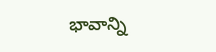భావాన్ని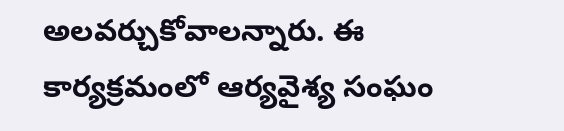అలవర్చుకోవాలన్నారు. ఈ కార్యక్రమంలో ఆర్యవైశ్య సంఘం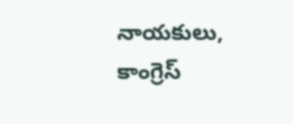నాయకులు, కాంగ్రెస్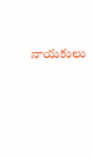నాయకులు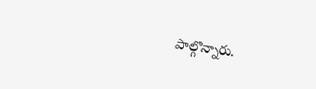పాల్గొన్నారు.